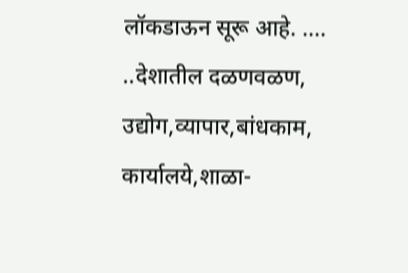लॉकडाऊन सूरू आहे. ....
..देशातील दळणवळण, उद्योग,व्यापार,बांधकाम, कार्यालये,शाळा-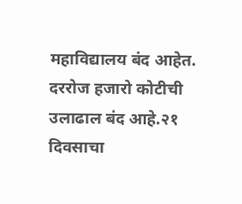महाविद्यालय बंद आहेत. दररोज हजारो कोटीची उलाढाल बंद आहे.२१ दिवसाचा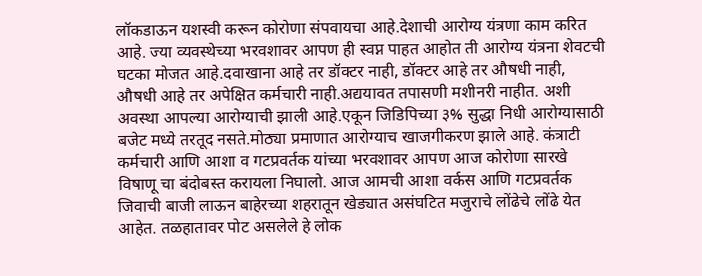लॉकडाऊन यशस्वी करून कोरोणा संपवायचा आहे.देशाची आरोग्य यंत्रणा काम करित आहे. ज्या व्यवस्थेच्या भरवशावर आपण ही स्वप्न पाहत आहोत ती आरोग्य यंत्रना शेवटची घटका मोजत आहे.दवाखाना आहे तर डॉक्टर नाही, डॉक्टर आहे तर औषधी नाही, औषधी आहे तर अपेक्षित कर्मचारी नाही.अद्ययावत तपासणी मशीनरी नाहीत. अशी अवस्था आपल्या आरोग्याची झाली आहे.एकून जिडिपिच्या ३% सुद्धा निधी आरोग्यासाठी बजेट मध्ये तरतूद नसते.मोठ्या प्रमाणात आरोग्याच खाजगीकरण झाले आहे. कंत्राटी कर्मचारी आणि आशा व गटप्रवर्तक यांच्या भरवशावर आपण आज कोरोणा सारखे विषाणू चा बंदोबस्त करायला निघालो. आज आमची आशा वर्कस आणि गटप्रवर्तक जिवाची बाजी लाऊन बाहेरच्या शहरातून खेड्यात असंघटित मजुराचे लोंढेचे लोंढे येत आहेत. तळहातावर पोट असलेले हे लोक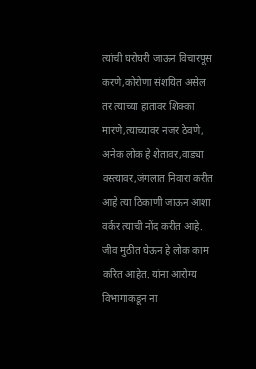त्यांची घरोघरी जाऊन विचारपूस करणे,कोरोणा संशयित असेल तर त्याच्या हातावर शिक्का मारणे,त्याच्यावर नजर ठेवणे, अनेक लोक हे शेतावर,वाड्या वस्त्यावर,जंगलात निवारा करीत आहे त्या ठिकाणी जाऊन आशा वर्कर त्याची नोंद करीत आहे. जीव मुठीत घेऊन हे लोक काम करित आहेत. यांना आरोग्य विभागाकडून ना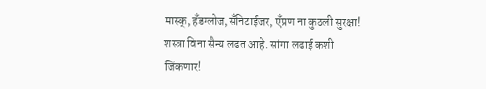मास्क्, हँडग्लोज,सँनिटाईजर, एँप्रण ना कुठली सुरक्षा! शस्त्रा विना सैन्य लढत आहे. सांगा लढाई कशी जिंकणार!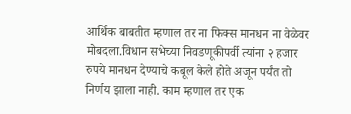आर्थिक बाबतीत म्हणाल तर ना फिक्स मानधन ना वेळेवर मोबदला.विधान सभेच्या निवडणूकीपर्वी त्यांना २ हजार रुपये मानधन देण्याचे कबूल केले होते अजून पर्यंत तो निर्णय झाला नाही. काम म्हणाल तर एक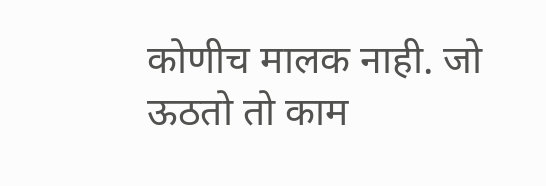कोणीच मालक नाही. जो ऊठतो तो काम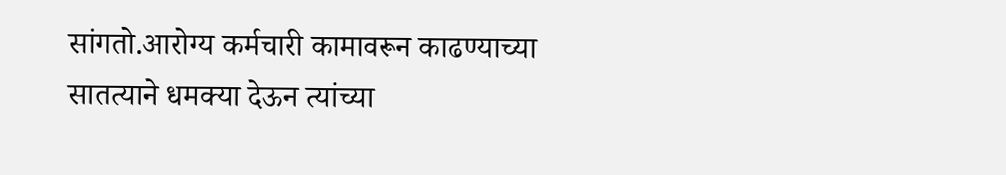सांगतो.आरोग्य कर्मचारी कामावरून काढण्याच्या सातत्याने धमक्या देऊन त्यांच्या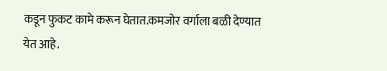कडून फुकट कामे करून घेतात.कमजोर वर्गाला बळी देण्यात येत आहे.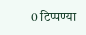0 टिप्पण्या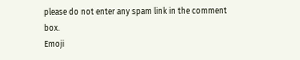please do not enter any spam link in the comment box.
Emoji